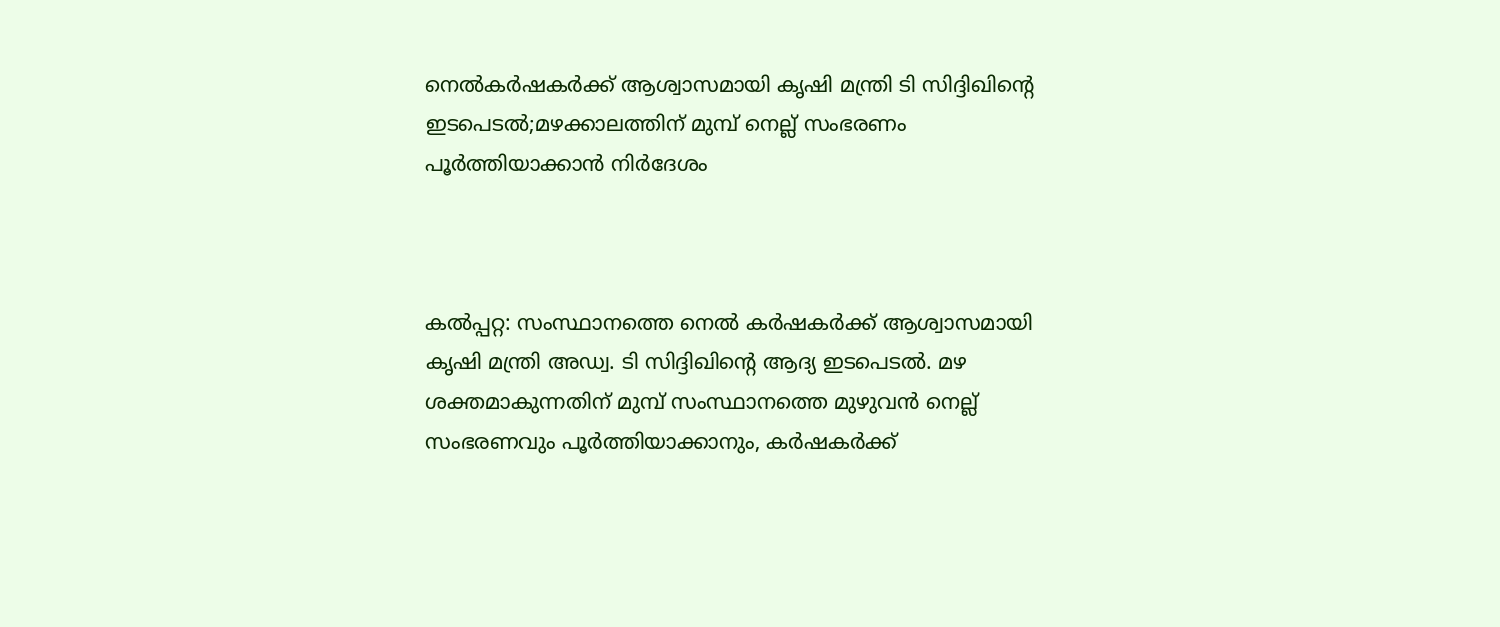നെല്‍കര്‍ഷകര്‍ക്ക് ആശ്വാസമായി കൃഷി മന്ത്രി ടി സിദ്ദിഖിന്റെ ഇടപെടല്‍;മഴക്കാലത്തിന് മുമ്പ് നെല്ല് സംഭരണം പൂര്‍ത്തിയാക്കാന്‍ നിര്‍ദേശം



കല്‍പ്പറ്റ: സംസ്ഥാനത്തെ നെല്‍ കര്‍ഷകര്‍ക്ക് ആശ്വാസമായി കൃഷി മന്ത്രി അഡ്വ. ടി സിദ്ദിഖിന്റെ ആദ്യ ഇടപെടല്‍. മഴ ശക്തമാകുന്നതിന് മുമ്പ് സംസ്ഥാനത്തെ മുഴുവന്‍ നെല്ല് സംഭരണവും പൂര്‍ത്തിയാക്കാനും, കര്‍ഷകര്‍ക്ക്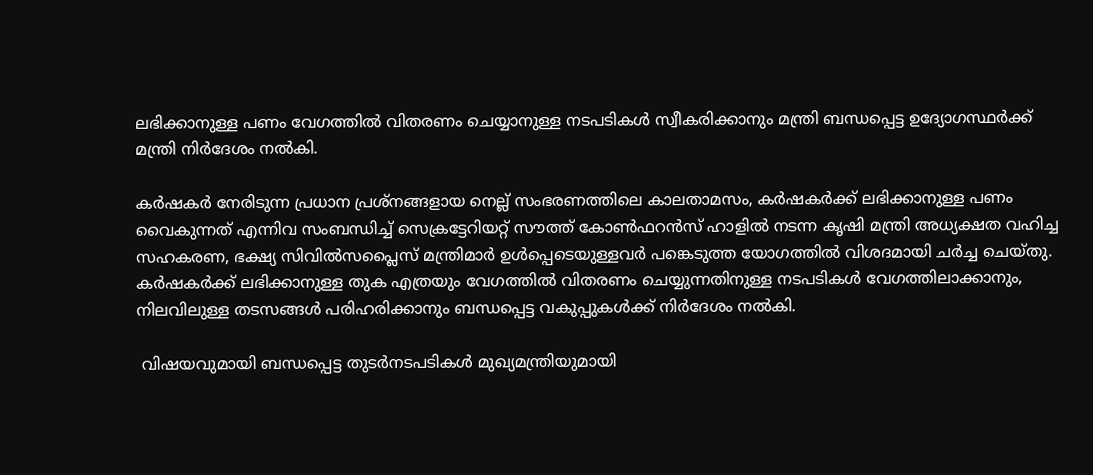ലഭിക്കാനുള്ള പണം വേഗത്തില്‍ വിതരണം ചെയ്യാനുള്ള നടപടികള്‍ സ്വീകരിക്കാനും മന്ത്രി ബന്ധപ്പെട്ട ഉദ്യോഗസ്ഥര്‍ക്ക് മന്ത്രി നിര്‍ദേശം നല്‍കി.

കര്‍ഷകര്‍ നേരിടുന്ന പ്രധാന പ്രശ്‌നങ്ങളായ നെല്ല് സംഭരണത്തിലെ കാലതാമസം, കര്‍ഷകര്‍ക്ക് ലഭിക്കാനുള്ള പണം വൈകുന്നത് എന്നിവ സംബന്ധിച്ച് സെക്രട്ടേറിയറ്റ് സൗത്ത് കോണ്‍ഫറന്‍സ് ഹാളില്‍ നടന്ന കൃഷി മന്ത്രി അധ്യക്ഷത വഹിച്ച സഹകരണ, ഭക്ഷ്യ സിവില്‍സപ്ലൈസ് മന്ത്രിമാര്‍ ഉള്‍പ്പെടെയുള്ളവര്‍ പങ്കെടുത്ത യോഗത്തില്‍ വിശദമായി ചര്‍ച്ച ചെയ്തു. കര്‍ഷകര്‍ക്ക് ലഭിക്കാനുള്ള തുക എത്രയും വേഗത്തില്‍ വിതരണം ചെയ്യുന്നതിനുള്ള നടപടികള്‍ വേഗത്തിലാക്കാനും, നിലവിലുള്ള തടസങ്ങള്‍ പരിഹരിക്കാനും ബന്ധപ്പെട്ട വകുപ്പുകള്‍ക്ക് നിര്‍ദേശം നല്‍കി.

 വിഷയവുമായി ബന്ധപ്പെട്ട തുടര്‍നടപടികള്‍ മുഖ്യമന്ത്രിയുമായി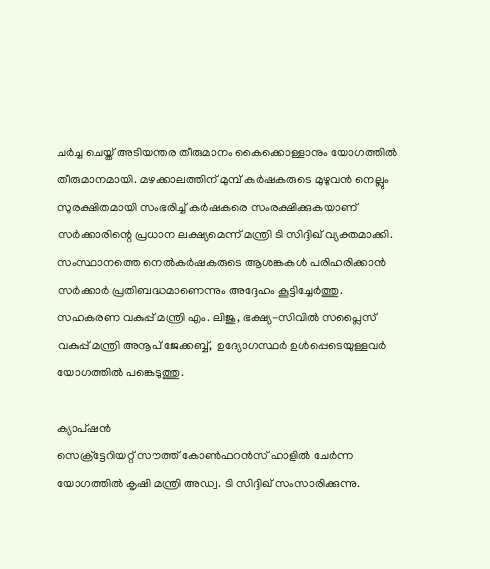ചര്‍ച്ച ചെയ്ത് അടിയന്തര തീരുമാനം കൈക്കൊള്ളാനും യോഗത്തില്‍ തീരുമാനമായി. മഴക്കാലത്തിന് മുമ്പ് കര്‍ഷകരുടെ മുഴുവന്‍ നെല്ലും സുരക്ഷിതമായി സംഭരിച്ച് കര്‍ഷകരെ സംരക്ഷിക്കുകയാണ് സര്‍ക്കാരിന്റെ പ്രധാന ലക്ഷ്യമെന്ന് മന്ത്രി ടി സിദ്ദിഖ് വ്യക്തമാക്കി. സംസ്ഥാനത്തെ നെല്‍കര്‍ഷകരുടെ ആശങ്കകള്‍ പരിഹരിക്കാന്‍ സര്‍ക്കാര്‍ പ്രതിബദ്ധമാണെന്നും അദ്ദേഹം കൂട്ടിച്ചേര്‍ത്തു. സഹകരണ വകുപ്പ് മന്ത്രി എം. ലിജു, ഭക്ഷ്യ-സിവില്‍ സപ്ലൈസ് വകുപ്പ് മന്ത്രി അനൂപ് ജേക്കബ്ബ്,  ഉദ്യോഗസ്ഥര്‍ ഉള്‍പ്പെടെയുള്ളവര്‍ യോഗത്തില്‍ പങ്കെടുത്തു.

ക്യാപ്ഷന്‍
സെക്ര്‌ട്ടേറിയറ്റ് സൗത്ത് കോണ്‍ഫറന്‍സ് ഹാളില്‍ ചേര്‍ന്ന യോഗത്തില്‍ കൃഷി മന്ത്രി അഡ്വ. ടി സിദ്ദിഖ് സംസാരിക്കുന്നു.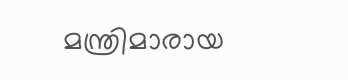മന്ത്രിമാരായ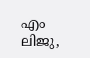എം ലിജു,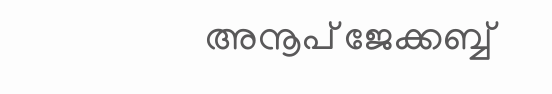അനൂപ് ജേക്കബ്ബ്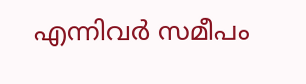എന്നിവര്‍ സമീപം